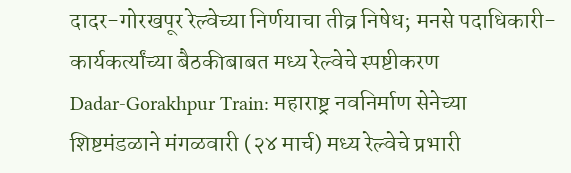दादर-गोरखपूर रेल्वेच्या निर्णयाचा तीव्र निषेध; मनसे पदाधिकारी-कार्यकर्त्यांच्या बैठकीबाबत मध्य रेल्वेचे स्पष्टीकरण
Dadar-Gorakhpur Train: महाराष्ट्र नवनिर्माण सेनेच्या शिष्टमंडळाने मंगळवारी (२४ मार्च) मध्य रेल्वेचे प्रभारी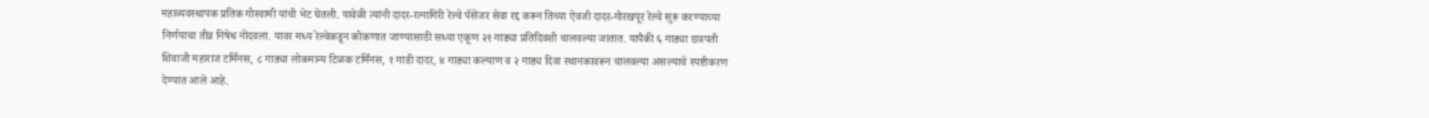महाव्यवस्थापक प्रतिक गोस्वामी यांची भेट घेतली. यावेळी त्यांनी दादर-रत्नागिरी रेल्वे पॅसेंजर सेवा रद्द करून तिच्या ऐवजी दादर-गोरखपूर रेल्वे सुरू करण्याच्या निर्णयाचा तीव्र निषेध नोंदवला. यावर मध्य रेल्वेकडून कोकणात जाण्यासाठी सध्या एकूण २१ गाड्या प्रतिदिवशी चालवल्या जातात. यापैकी ६ गाड्या छत्रपती शिवाजी महाराज टर्मिनस, ८ गाड्या लोकमान्य टिळक टर्मिनस, १ गाडी दादर, ४ गाड्या कल्याण व २ गाड्य दिवा स्थानकावरून चालवल्या असल्याचे स्पष्टीकरण देण्यात आले आहे.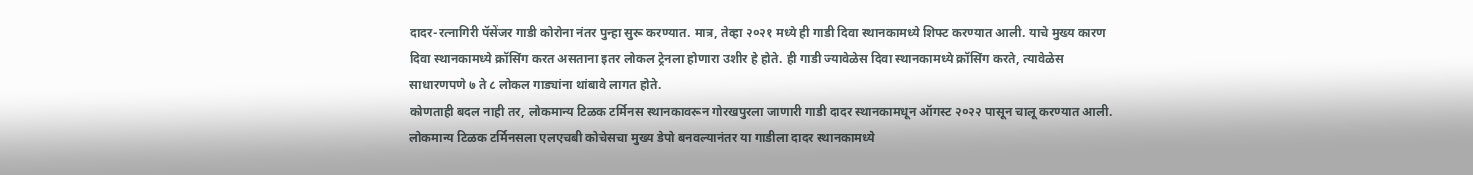दादर-रत्नागिरी पॅसेंजर गाडी कोरोना नंतर पुन्हा सुरू करण्यात. मात्र, तेव्हा २०२१ मध्ये ही गाडी दिवा स्थानकामध्ये शिफ्ट करण्यात आली. याचे मुख्य कारण दिवा स्थानकामध्ये क्रॉसिंग करत असताना इतर लोकल ट्रेनला होणारा उशीर हे होते. ही गाडी ज्यावेळेस दिवा स्थानकामध्ये क्रॉसिंग करते, त्यावेळेस साधारणपणे ७ ते ८ लोकल गाड्यांना थांबावे लागत होते.
कोणताही बदल नाही तर, लोकमान्य टिळक टर्मिनस स्थानकावरून गोरखपुरला जाणारी गाडी दादर स्थानकामधून ऑगस्ट २०२२ पासून चालू करण्यात आली. लोकमान्य टिळक टर्मिनसला एलएचबी कोचेसचा मुख्य डेपो बनवल्यानंतर या गाडीला दादर स्थानकामध्ये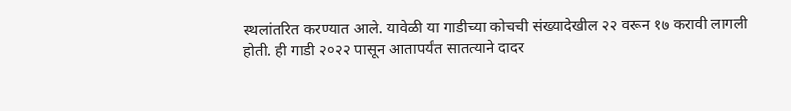स्थलांतरित करण्यात आले. यावेळी या गाडीच्या कोचची संख्यादेखील २२ वरून १७ करावी लागली होती. ही गाडी २०२२ पासून आतापर्यंत सातत्याने दादर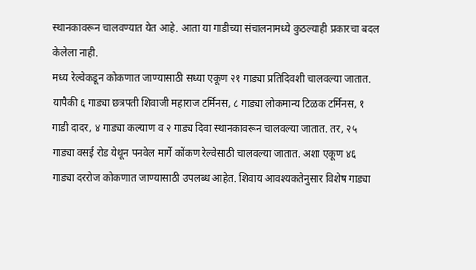स्थानकावरून चालवण्यात येत आहे. आता या गाडीच्या संचालनामध्ये कुठल्याही प्रकारचा बदल केलेला नाही.
मध्य रेल्वेकडून कोकणात जाण्यासाठी सध्या एकूण २१ गाड्या प्रतिदिवशी चालवल्या जातात. यापैकी ६ गाड्या छत्रपती शिवाजी महाराज टर्मिनस, ८ गाड्या लोकमान्य टिळक टर्मिनस, १ गाडी दादर, ४ गाड्या कल्याण व २ गाड्य दिवा स्थानकावरून चालवल्या जातात. तर, २५ गाड्या वसई रोड येथून पनवेल मार्गे कोंकण रेल्वेसाठी चालवल्या जातात. अशा एकूण ४६ गाड्या दररोज कोकणात जाण्यासाठी उपलब्ध आहेत. शिवाय आवश्यकतेनुसार विशेष गाड्या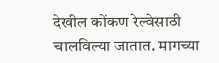देखील कोंकण रेल्वेसाठी चालविल्या जातात. मागच्या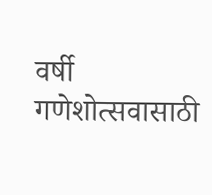वर्षी गणेशोत्सवासाठी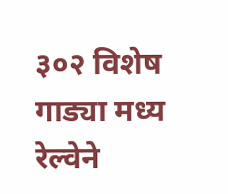३०२ विशेष गाड्या मध्य रेल्वेने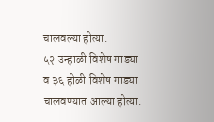चालवल्या होत्या.
५२ उन्हाळी विशेष गाड्या व ३६ होळी विशेष गाड्या चालवण्यात आल्या होत्या.